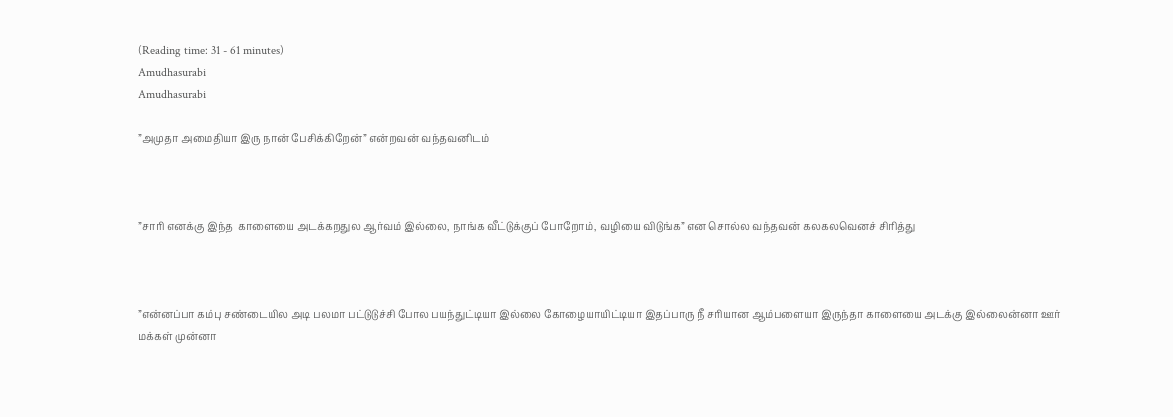(Reading time: 31 - 61 minutes)
Amudhasurabi
Amudhasurabi

”அமுதா அமைதியா இரு நான் பேசிக்கிறேன்” என்றவன் வந்தவனிடம்



”சாரி எனக்கு இந்த  காளையை அடக்கறதுல ஆர்வம் இல்லை, நாங்க வீட்டுக்குப் போறோம், வழியை விடுங்க” என சொல்ல வந்தவன் கலகலவெனச் சிரித்து



”என்னப்பா கம்பு சண்டையில அடி பலமா பட்டுடுச்சி போல பயந்துட்டியா இல்லை கோழையாயிட்டியா இதப்பாரு நீ சரியான ஆம்பளையா இருந்தா காளையை அடக்கு இல்லைன்னா ஊர் மக்கள் முன்னா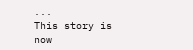...
This story is now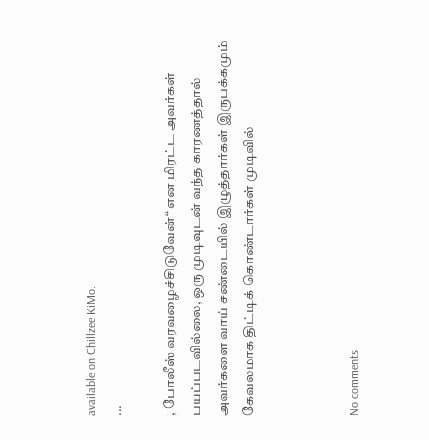available on Chillzee KiMo.
...

, போலீஸ் வரவழைச்சிடுவேன்“ என மிரட்ட அவர்கள் பயப்படவில்லை, ஒரு முடிவுடன் வந்த காரணத்தால் அவர்களை வாய் சண்டையில் இழுத்தார்கள் இருபக்கமும் கேவலமாக திட்டிக் கொண்டார்கள் முடிவில்



No comments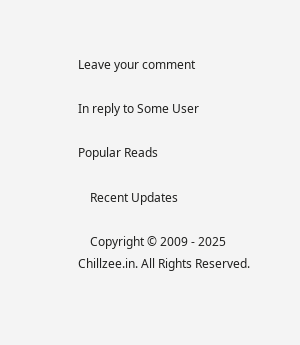Leave your comment

In reply to Some User

Popular Reads

    Recent Updates

    Copyright © 2009 - 2025 Chillzee.in. All Rights Reserved.